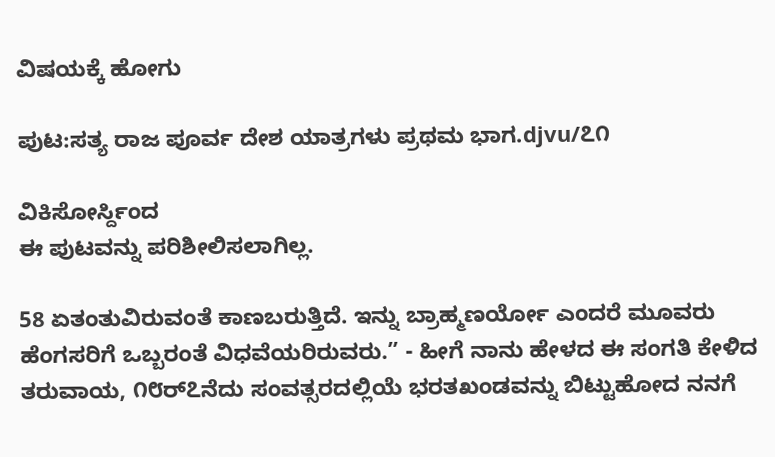ವಿಷಯಕ್ಕೆ ಹೋಗು

ಪುಟ:ಸತ್ಯ ರಾಜ ಪೂರ್ವ ದೇಶ ಯಾತ್ರಗಳು ಪ್ರಥಮ ಭಾಗ.djvu/೭೧

ವಿಕಿಸೋರ್ಸ್ದಿಂದ
ಈ ಪುಟವನ್ನು ಪರಿಶೀಲಿಸಲಾಗಿಲ್ಲ.

58 ಏತಂತುವಿರುವಂತೆ ಕಾಣಬರುತ್ತಿದೆ. ಇನ್ನು ಬ್ರಾಹ್ಮಣರ್ಯೋ ಎಂದರೆ ಮೂವರು ಹೆಂಗಸರಿಗೆ ಒಬ್ಬರಂತೆ ವಿಧವೆಯರಿರುವರು.” - ಹೀಗೆ ನಾನು ಹೇಳದ ಈ ಸಂಗತಿ ಕೇಳಿದ ತರುವಾಯ, ೧೮ರ್೭ನೆದು ಸಂವತ್ಸರದಲ್ಲಿಯೆ ಭರತಖಂಡವನ್ನು ಬಿಟ್ಟುಹೋದ ನನಗೆ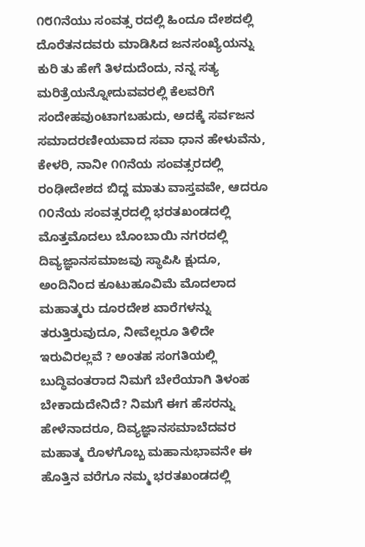೧೮೧ನೆಯು ಸಂವತ್ಸ ರದಲ್ಲಿ ಹಿಂದೂ ದೇಶದಲ್ಲಿ ದೊರೆತನದವರು ಮಾಡಿಸಿದ ಜನಸಂಖ್ಯೆಯನ್ನು ಕುರಿ ತು ಹೇಗೆ ತಿಳದುದೆಂದು, ನನ್ನ ಸತ್ಯ ಮರಿತ್ರೆಯನ್ನೋದುವವರಲ್ಲಿ ಕೆಲವರಿಗೆ ಸಂದೇಹವುಂಟಾಗಬಹುದು, ಅದಕ್ಕೆ ಸರ್ವಜನ ಸಮಾದರಣೀಯವಾದ ಸವಾ ಧಾನ ಹೇಳುವೆನು, ಕೇಳರಿ, ನಾನೀ ೧೧ನೆಯ ಸಂವತ್ಸರದಲ್ಲಿ ರಂಢೀದೇಶದ ಬಿದ್ದ ಮಾತು ವಾಸ್ತವವೇ, ಆದರೂ ೧೦ನೆಯ ಸಂವತ್ಸರದಲ್ಲಿ ಭರತಖಂಡದಲ್ಲಿ ಮೊತ್ತಮೊದಲು ಬೊಂಬಾಯಿ ನಗರದಲ್ಲಿ ದಿವ್ಯಜ್ಞಾನಸಮಾಜವು ಸ್ಥಾಪಿಸಿ ಕ್ಷುದೂ, ಅಂದಿನಿಂದ ಕೂಟುಹೂವಿಮೆ ಮೊದಲಾದ ಮಹಾತ್ಮರು ದೂರದೇಶ ಏಾರೆಗಳನ್ನು ತರುತ್ತಿರುವುದೂ, ನೀವೆಲ್ಲರೂ ತಿಳಿದೇ ಇರುವಿರಲ್ಲವೆ ? ಅಂತಹ ಸಂಗತಿಯಲ್ಲಿ ಬುದ್ಧಿವಂತರಾದ ನಿಮಗೆ ಬೇರೆಯಾಗಿ ತಿಳಂಹ ಬೇಕಾದುದೇನಿದೆ? ನಿಮಗೆ ಈಗ ಹೆಸರನ್ನು ಹೇಳೆನಾದರೂ, ದಿವ್ಯಜ್ಞಾನಸಮಾಬೆದವರ ಮಹಾತ್ಮ ರೊಳಗೊಬ್ಬ ಮಹಾನುಭಾವನೇ ಈ ಹೊತ್ತಿನ ವರೆಗೂ ನಮ್ಮ ಭರತಖಂಡದಲ್ಲಿ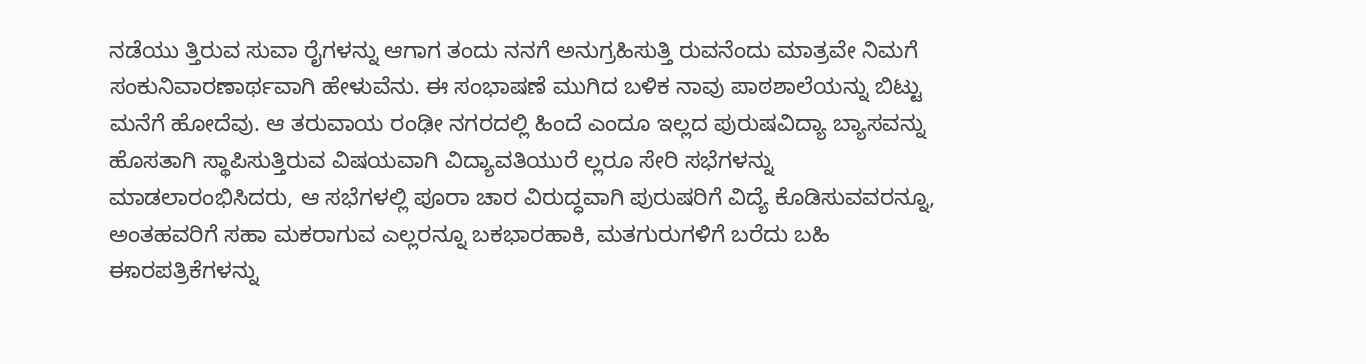ನಡೆಯು ತ್ತಿರುವ ಸುವಾ ರೈಗಳನ್ನು ಆಗಾಗ ತಂದು ನನಗೆ ಅನುಗ್ರಹಿಸುತ್ತಿ ರುವನೆಂದು ಮಾತ್ರವೇ ನಿಮಗೆ ಸಂಕುನಿವಾರಣಾರ್ಥವಾಗಿ ಹೇಳುವೆನು. ಈ ಸಂಭಾಷಣೆ ಮುಗಿದ ಬಳಿಕ ನಾವು ಪಾಠಶಾಲೆಯನ್ನು ಬಿಟ್ಟು ಮನೆಗೆ ಹೋದೆವು. ಆ ತರುವಾಯ ರಂಢೀ ನಗರದಲ್ಲಿ ಹಿಂದೆ ಎಂದೂ ಇಲ್ಲದ ಪುರುಷವಿದ್ಯಾ ಬ್ಯಾಸವನ್ನು ಹೊಸತಾಗಿ ಸ್ಥಾಪಿಸುತ್ತಿರುವ ವಿಷಯವಾಗಿ ವಿದ್ಯಾವತಿಯುರೆ ಲ್ಲರೂ ಸೇರಿ ಸಭೆಗಳನ್ನು ಮಾಡಲಾರಂಭಿಸಿದರು, ಆ ಸಭೆಗಳಲ್ಲಿ ಪೂರಾ ಚಾರ ವಿರುದ್ಧವಾಗಿ ಪುರುಷರಿಗೆ ವಿದ್ಯೆ ಕೊಡಿಸುವವರನ್ನೂ, ಅಂತಹವರಿಗೆ ಸಹಾ ಮಕರಾಗುವ ಎಲ್ಲರನ್ನೂ ಬಕಭಾರಹಾಕಿ, ಮತಗುರುಗಳಿಗೆ ಬರೆದು ಬಹಿ ಈಾರಪತ್ರಿಕೆಗಳನ್ನು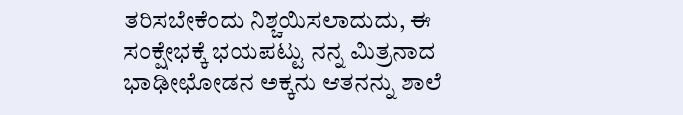ತರಿಸಬೇಕೆಂದು ನಿಶ್ಚಯಿಸಲಾದುದು, ಈ ಸಂಕ್ಷೇಭಕ್ಕೆ ಭಯಪಟ್ಟು ನನ್ನ ಮಿತ್ರನಾದ ಭಾಢೀಛೋಡನ ಅಕ್ಕನು ಆತನನ್ನು ಶಾಲೆ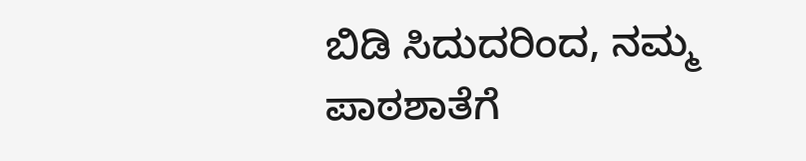ಬಿಡಿ ಸಿದುದರಿಂದ, ನಮ್ಮ ಪಾಠಶಾತೆಗೆ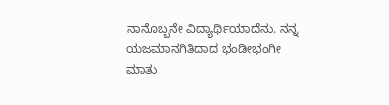ನಾನೊಬ್ಬನೇ ವಿದ್ಯಾರ್ಥಿಯಾದೆನು. ನನ್ನ ಯಜಮಾನಗಿತಿದಾದ ಭಂಡೀಭಂಗೀ ಮಾತು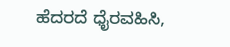ಹೆದರದೆ ಧೈರವಹಿಸಿ,